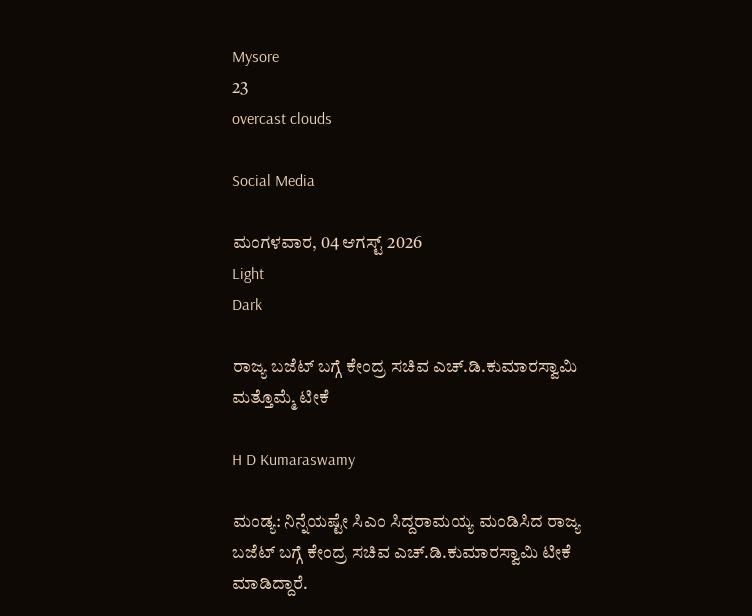Mysore
23
overcast clouds

Social Media

ಮಂಗಳವಾರ, 04 ಆಗಸ್ಟ್ 2026
Light
Dark

ರಾಜ್ಯ ಬಜೆಟ್‌ ಬಗ್ಗೆ ಕೇಂದ್ರ ಸಚಿವ ಎಚ್.ಡಿ.ಕುಮಾರಸ್ವಾಮಿ ಮತ್ತೊಮ್ಮೆ ಟೀಕೆ

H D Kumaraswamy

ಮಂಡ್ಯ: ನಿನ್ನೆಯಷ್ಟೇ ಸಿಎಂ ಸಿದ್ದರಾಮಯ್ಯ ಮಂಡಿಸಿದ ರಾಜ್ಯ ಬಜೆಟ್‌ ಬಗ್ಗೆ ಕೇಂದ್ರ ಸಚಿವ ಎಚ್‌.ಡಿ.ಕುಮಾರಸ್ವಾಮಿ ಟೀಕೆ ಮಾಡಿದ್ದಾರೆ.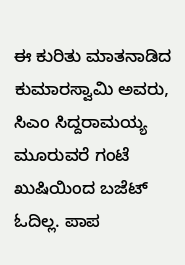ಈ ಕುರಿತು ಮಾತನಾಡಿದ ಕುಮಾರಸ್ವಾಮಿ ಅವರು, ಸಿಎಂ ಸಿದ್ದರಾಮಯ್ಯ ಮೂರುವರೆ ಗಂಟೆ ಖುಷಿಯಿಂದ ಬಜೆಟ್‌ ಓದಿಲ್ಲ. ಪಾಪ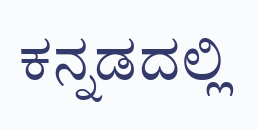ಕನ್ನಡದಲ್ಲಿ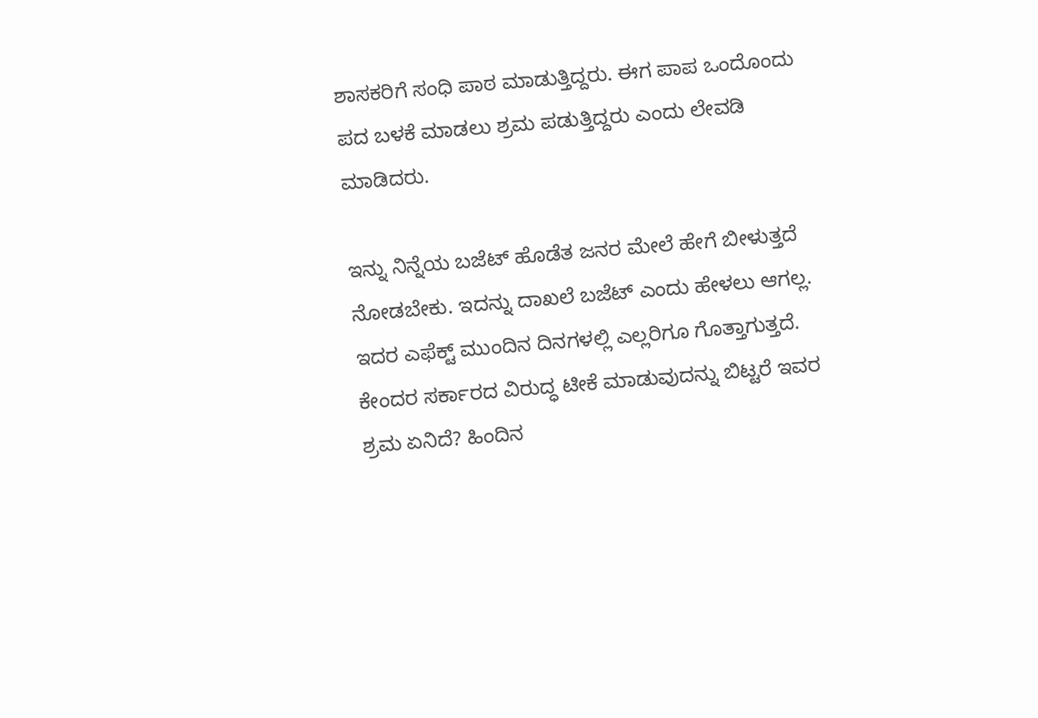ಶಾಸಕರಿಗೆ ಸಂಧಿ ಪಾಠ ಮಾಡುತ್ತಿದ್ದರು. ಈಗ ಪಾಪ ಒಂದೊಂದು ಪದ ಬಳಕೆ ಮಾಡಲು ಶ್ರಮ ಪಡುತ್ತಿದ್ದರು ಎಂದು ಲೇವಡಿ ಮಾಡಿದರು.

ಇನ್ನು ನಿನ್ನೆಯ ಬಜೆಟ್‌ ಹೊಡೆತ ಜನರ ಮೇಲೆ ಹೇಗೆ ಬೀಳುತ್ತದೆ ನೋಡಬೇಕು. ಇದನ್ನು ದಾಖಲೆ ಬಜೆಟ್‌ ಎಂದು ಹೇಳಲು ಆಗಲ್ಲ. ಇದರ ಎಫೆಕ್ಟ್‌ ಮುಂದಿನ ದಿನಗಳಲ್ಲಿ ಎಲ್ಲರಿಗೂ ಗೊತ್ತಾಗುತ್ತದೆ. ಕೇಂದರ ಸರ್ಕಾರದ ವಿರುದ್ಧ ಟೀಕೆ ಮಾಡುವುದನ್ನು ಬಿಟ್ಟರೆ ಇವರ ಶ್ರಮ ಏನಿದೆ? ಹಿಂದಿನ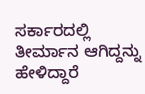ಸರ್ಕಾರದಲ್ಲಿ ತೀರ್ಮಾನ ಆಗಿದ್ದನ್ನು ಹೇಳಿದ್ದಾರೆ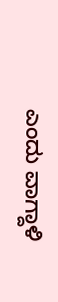ಎಂದು ವಾಗ್ದಾಳಿ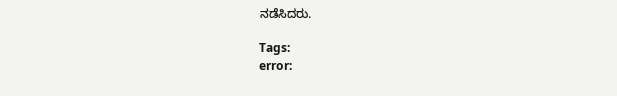ನಡೆಸಿದರು.

Tags:
error: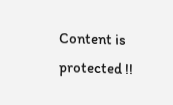Content is protected !!